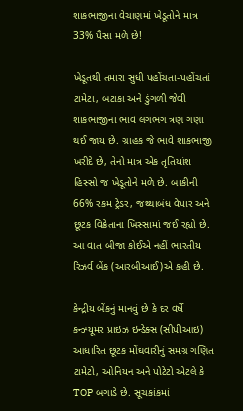શાકભાજીના વેચાણમાં ખેડૂતોને માત્ર 33% પૈસા મળે છે!

ખેડૂતથી તમારા સુધી પહોંચતા-પહોંચતાં ટામેટા, બટાકા અને ડુંગળી જેવી શાકભાજીના ભાવ લગભગ ત્રણ ગણા થઈ જાય છે. ગ્રાહક જે ભાવે શાકભાજી ખરીદે છે, તેનો માત્ર એક તૃતિયાંશ હિસ્સો જ ખેડૂતોને મળે છે. બાકીની 66% રકમ ટ્રેડર, જથ્થાબંધ વેપાર અને છૂટક વિક્રેતાના ખિસ્સામાં જઈ રહ્યો છે. આ વાત બીજા કોઈએ નહીં ભારતીય રિઝર્વ બેંક (આરબીઆઈ)એ કહી છે.

કેન્દ્રીય બેંકનું માનવું છે કે દર વર્ષે કન્ઝ્યૂમર પ્રાઇઝ ઇન્ડેક્સ (સીપીઆઇ) આધારિત છૂટક મોંઘવારીનું સમગ્ર ગણિત ટામેટો, ઓનિયન અને પોટેટો એટલે કે TOP બગાડે છે. સૂચકાંકમાં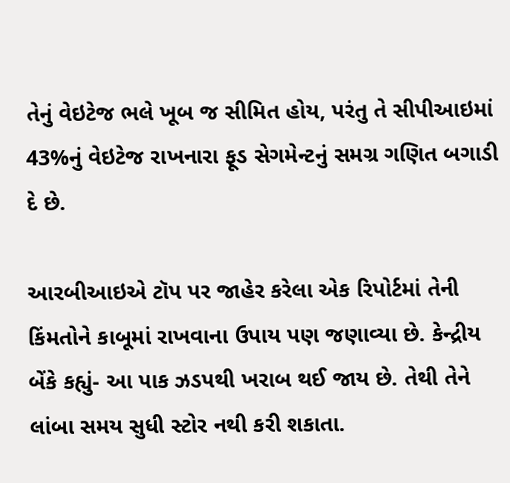તેનું વેઇટેજ ભલે ખૂબ જ સીમિત હોય, પરંતુ તે સીપીઆઇમાં 43%નું વેઇટેજ રાખનારા ફૂડ સેગમેન્ટનું સમગ્ર ગણિત બગાડી દે છે.

આરબીઆઇએ ટૉપ પર જાહેર કરેલા એક રિપોર્ટમાં તેની કિંમતોને કાબૂમાં રાખવાના ઉપાય પણ જણાવ્યા છે. કેન્દ્રીય બેંકે કહ્યું- આ પાક ઝડપથી ખરાબ થઈ જાય છે. તેથી તેને લાંબા સમય સુધી સ્ટોર નથી કરી શકાતા.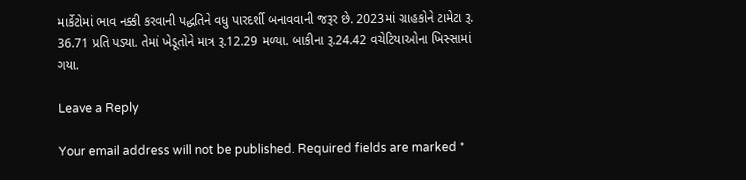માર્કેટોમાં ભાવ નક્કી કરવાની પદ્ધતિને વધુ પારદર્શી બનાવવાની જરૂર છે. 2023માં ગ્રાહકોને ટામેટા રૂ. 36.71 પ્રતિ પડ્યા. તેમાં ખેડૂતોને માત્ર રૂ.12.29 મળ્યા. બાકીના રૂ.24.42 વચેટિયાઓના ખિસ્સામાં ગયા.

Leave a Reply

Your email address will not be published. Required fields are marked *